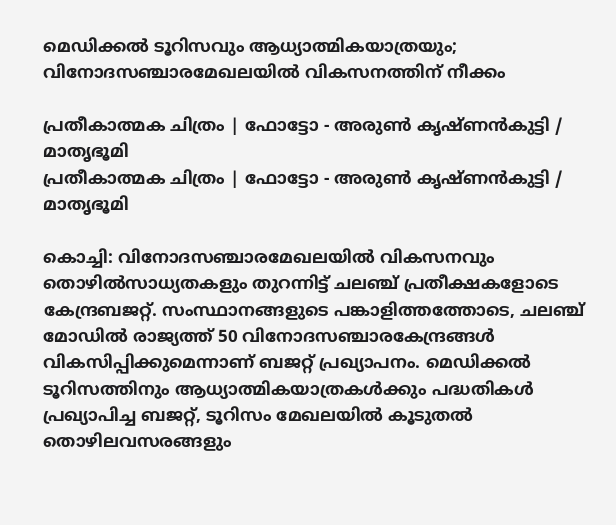മെഡിക്കല്‍ ടൂറിസവും ആധ്യാത്മികയാത്രയും; വിനോദസഞ്ചാരമേഖലയില്‍ വികസനത്തിന് നീക്കം

പ്രതീകാത്മക ചിത്രം | ഫോട്ടോ - അരുൺ കൃഷ്ണൻകുട്ടി / മാതൃഭൂമി
പ്രതീകാത്മക ചിത്രം | ഫോട്ടോ - അരുൺ കൃഷ്ണൻകുട്ടി / മാതൃഭൂമി

കൊച്ചി: വിനോദസഞ്ചാരമേഖലയില്‍ വികസനവും തൊഴില്‍സാധ്യതകളും തുറന്നിട്ട് ചലഞ്ച് പ്രതീക്ഷകളോടെ കേന്ദ്രബജറ്റ്. സംസ്ഥാനങ്ങളുടെ പങ്കാളിത്തത്തോടെ, ചലഞ്ച് മോഡില്‍ രാജ്യത്ത് 50 വിനോദസഞ്ചാരകേന്ദ്രങ്ങള്‍ വികസിപ്പിക്കുമെന്നാണ് ബജറ്റ് പ്രഖ്യാപനം. മെഡിക്കല്‍ ടൂറിസത്തിനും ആധ്യാത്മികയാത്രകള്‍ക്കും പദ്ധതികള്‍ പ്രഖ്യാപിച്ച ബജറ്റ്, ടൂറിസം മേഖലയില്‍ കൂടുതല്‍ തൊഴിലവസരങ്ങളും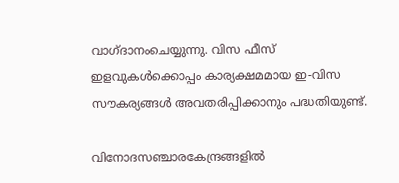വാഗ്ദാനംചെയ്യുന്നു. വിസ ഫീസ് ഇളവുകള്‍ക്കൊപ്പം കാര്യക്ഷമമായ ഇ-വിസ സൗകര്യങ്ങള്‍ അവതരിപ്പിക്കാനും പദ്ധതിയുണ്ട്.

വിനോദസഞ്ചാരകേന്ദ്രങ്ങളില്‍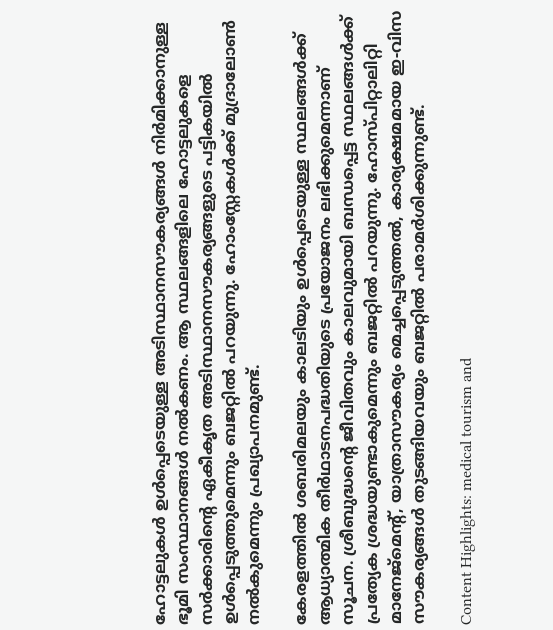ഹോട്ടലുകള്‍ ഉള്‍പ്പെടെയുള്ള അടിസ്ഥാനസൗകര്യങ്ങള്‍ നിര്‍മിക്കാനുള്ള ഭൂമി സംസ്ഥാനങ്ങള്‍ നല്‍കണം. ആ സ്ഥലങ്ങളിലെ ഹോട്ടലുകളെ സര്‍ക്കാരിന്റെ ഏകീകൃത അടിസ്ഥാനസൗകര്യങ്ങളുടെ പട്ടികയില്‍ ഉള്‍പ്പെടുത്തുമെന്നും ബജറ്റില്‍ പറയുന്നു. ഹോംസ്റ്റേകള്‍ക്ക് മുദ്രാലോണ്‍ നല്‍കുമെന്നും പ്രഖ്യാപനമുണ്ട്.

കേരളത്തില്‍ ശബരിമലയും കാലടിയും ഉള്‍പ്പെടെയുള്ള സ്ഥലങ്ങള്‍ക്ക് ആധ്യാത്മിക തീര്‍ഥാടനപദ്ധതിയുടെ പ്രയോജനം ലഭിക്കുമെന്നാണ് സൂചന. ശ്രീബുദ്ധന്റെ ജീവിതവും കാലവുമായി ബന്ധപ്പെട്ട സ്ഥലങ്ങള്‍ക്ക് പ്രത്യേക ശ്രദ്ധയുണ്ടാകുമെന്നും ബജറ്റില്‍ പറയുന്നു. ഹോസ്പിറ്റാലിറ്റി മാനേജ്‌മെന്റ്, യാത്രാസൗകര്യം മെച്ചപ്പെടുത്തല്‍, കാര്യക്ഷമമായ ഇ-വിസ സൗകര്യങ്ങള്‍ തുടങ്ങിയവയും ബജറ്റില്‍ പരാമര്‍ശിക്കുന്നുണ്ട്.

Content Highlights: medical tourism and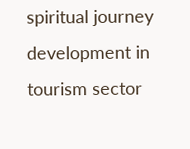spiritual journey development in tourism sector